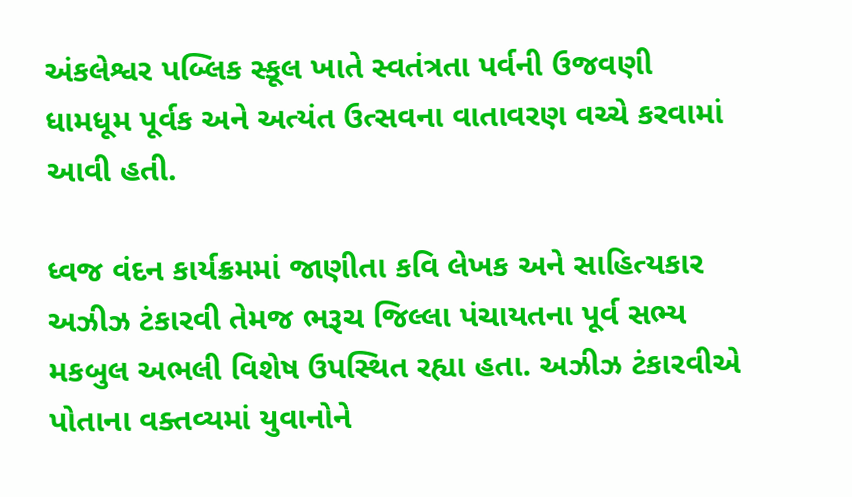અંકલેશ્વર પબ્લિક સ્કૂલ ખાતે સ્વતંત્રતા પર્વની ઉજવણી ધામધૂમ પૂર્વક અને અત્યંત ઉત્સવના વાતાવરણ વચ્ચે કરવામાં આવી હતી.

ધ્વજ વંદન કાર્યક્રમમાં જાણીતા કવિ લેખક અને સાહિત્યકાર અઝીઝ ટંકારવી તેમજ ભરૂચ જિલ્લા પંચાયતના પૂર્વ સભ્ય મકબુલ અભલી વિશેષ ઉપસ્થિત રહ્યા હતા. અઝીઝ ટંકારવીએ પોતાના વક્તવ્યમાં યુવાનોને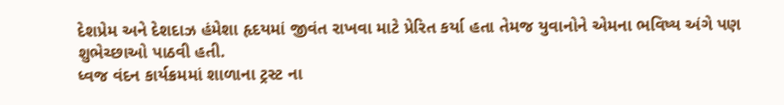દેશપ્રેમ અને દેશદાઝ હંમેશા હૃદયમાં જીવંત રાખવા માટે પ્રેરિત કર્યા હતા તેમજ યુવાનોને એમના ભવિષ્ય અંગે પણ શુભેચ્છાઓ પાઠવી હતી.
ધ્વજ વંદન કાર્યક્રમમાં શાળાના ટ્રસ્ટ ના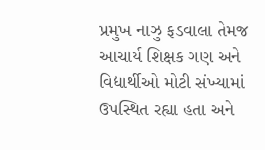પ્રમુખ નાઝુ ફડવાલા તેમજ આચાર્ય શિક્ષક ગણ અને વિદ્યાર્થીઓ મોટી સંખ્યામાં ઉપસ્થિત રહ્યા હતા અને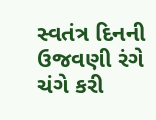સ્વતંત્ર દિનની ઉજવણી રંગે ચંગે કરી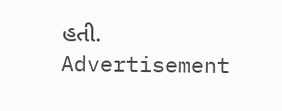હતી.
Advertisement